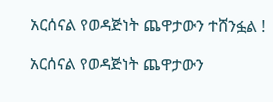አርሰናል የወዳጅነት ጨዋታውን ተሸንፏል !

አርሰናል የወዳጅነት ጨዋታውን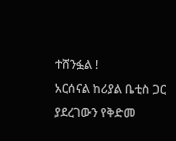ተሸንፏል !
አርሰናል ከሪያል ቤቲስ ጋር ያደረገውን የቅድመ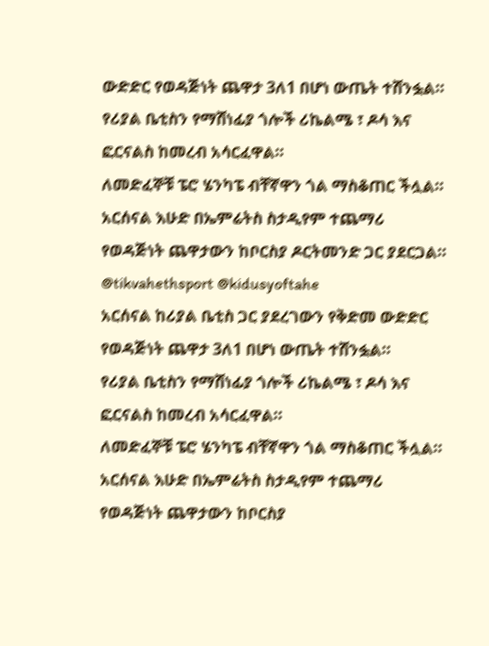ውድድር የወዳጅነት ጨዋታ 3ለ1 በሆነ ውጤት ተሸንፏል።
የሪያል ቤቲስን የማሸነፊያ ጎሎች ሪኬልሜ ፣ ዶሳ እና ፎርናልስ ከመረብ አሳርፈዋል።
ለመድፈኞቹ ፔሮ ሄንካፔ ብቸኛዋን ጎል ማስቆጠር ችሏል።
አርሰናል እሁድ በኤምሬትስ ስታዲየም ተጨማሪ የወዳጅነት ጨዋታውን ከቦርስያ ዶርትመንድ ጋር ያደርጋል።
@tikvahethsport @kidusyoftahe
አርሰናል ከሪያል ቤቲስ ጋር ያደረገውን የቅድመ ውድድር የወዳጅነት ጨዋታ 3ለ1 በሆነ ውጤት ተሸንፏል።
የሪያል ቤቲስን የማሸነፊያ ጎሎች ሪኬልሜ ፣ ዶሳ እና ፎርናልስ ከመረብ አሳርፈዋል።
ለመድፈኞቹ ፔሮ ሄንካፔ ብቸኛዋን ጎል ማስቆጠር ችሏል።
አርሰናል እሁድ በኤምሬትስ ስታዲየም ተጨማሪ የወዳጅነት ጨዋታውን ከቦርስያ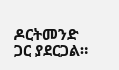ዶርትመንድ ጋር ያደርጋል።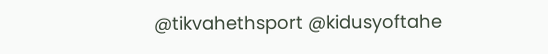@tikvahethsport @kidusyoftahe